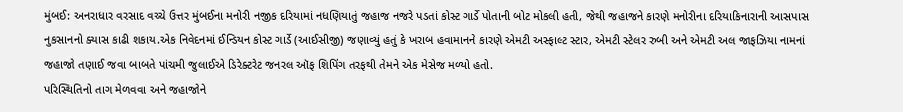મુંબઈ: અનરાધાર વરસાદ વચ્ચે ઉત્તર મુંબઈના મનોરી નજીક દરિયામાં નધણિયાતું જહાજ નજરે પડતાં કોસ્ટ ગાર્ડે પોતાની બોટ મોકલી હતી, જેથી જહાજને કારણે મનોરીના દરિયાકિનારાની આસપાસ નુકસાનનો ક્યાસ કાઢી શકાય.એક નિવેદનમાં ઈન્ડિયન કોસ્ટ ગાર્ડે (આઈસીજી) જણાવ્યું હતું કે ખરાબ હવામાનને કારણે એમટી અસ્ફાલ્ટ સ્ટાર, એમટી સ્ટેલર રુબી અને એમટી અલ જાફઝિયા નામનાં જહાજો તણાઈ જવા બાબતે પાંચમી જુલાઈએ ડિરેક્ટરેટ જનરલ ઑફ શિપિંગ તરફથી તેમને એક મેસેજ મળ્યો હતો.
પરિસ્થિતિનો તાગ મેળવવા અને જહાજોને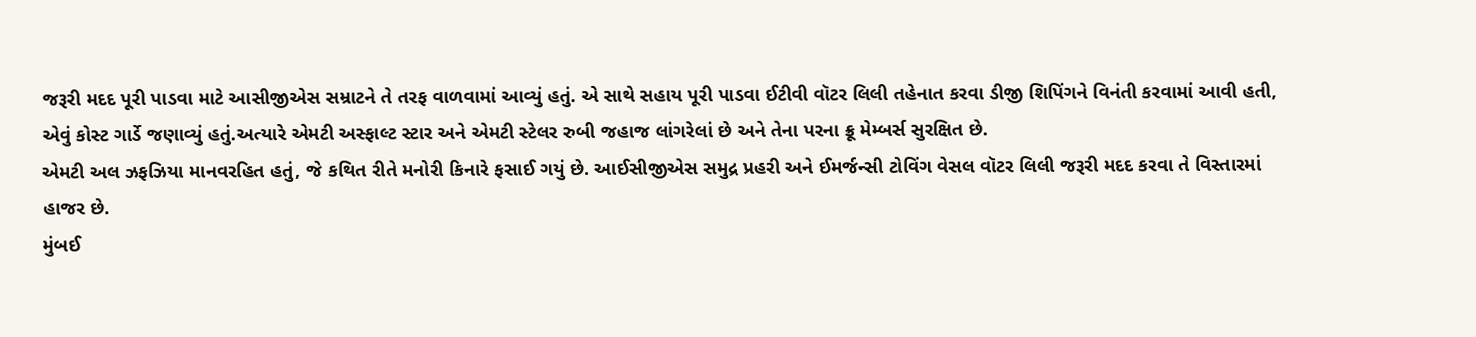જરૂરી મદદ પૂરી પાડવા માટે આસીજીએસ સમ્રાટને તે તરફ વાળવામાં આવ્યું હતું. એ સાથે સહાય પૂરી પાડવા ઈટીવી વૉટર લિલી તહેનાત કરવા ડીજી શિપિંગને વિનંતી કરવામાં આવી હતી, એવું કોસ્ટ ગાર્ડે જણાવ્યું હતું.અત્યારે એમટી અસ્ફાલ્ટ સ્ટાર અને એમટી સ્ટેલર રુબી જહાજ લાંગરેલાં છે અને તેના પરના ક્રૂ મેમ્બર્સ સુરક્ષિત છે.
એમટી અલ ઝફઝિયા માનવરહિત હતું, જે કથિત રીતે મનોરી કિનારે ફસાઈ ગયું છે. આઈસીજીએસ સમુદ્ર પ્રહરી અને ઈમર્જન્સી ટોવિંગ વેસલ વૉટર લિલી જરૂરી મદદ કરવા તે વિસ્તારમાં હાજર છે.
મુંબઈ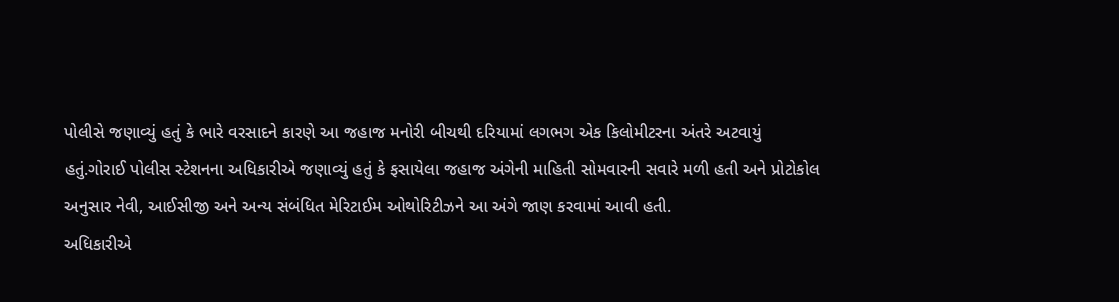પોલીસે જણાવ્યું હતું કે ભારે વરસાદને કારણે આ જહાજ મનોરી બીચથી દરિયામાં લગભગ એક કિલોમીટરના અંતરે અટવાયું હતું.ગોરાઈ પોલીસ સ્ટેશનના અધિકારીએ જણાવ્યું હતું કે ફસાયેલા જહાજ અંગેની માહિતી સોમવારની સવારે મળી હતી અને પ્રોટોકોલ અનુસાર નેવી, આઈસીજી અને અન્ય સંબંધિત મેરિટાઈમ ઓથોરિટીઝને આ અંગે જાણ કરવામાં આવી હતી.
અધિકારીએ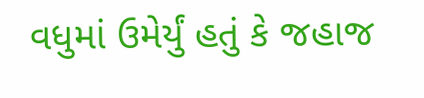વધુમાં ઉમેર્યું હતું કે જહાજ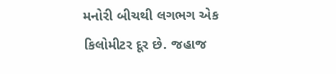મનોરી બીચથી લગભગ એક કિલોમીટર દૂર છે. જહાજ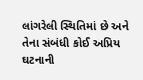લાંગરેલી સ્થિતિમાં છે અને તેના સંબંધી કોઈ અપ્રિય ઘટનાની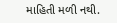માહિતી મળી નથી.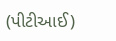(પીટીઆઈ)